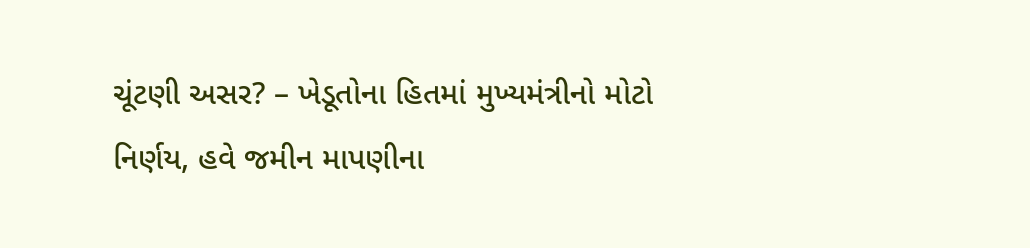ચૂંટણી અસર? – ખેડૂતોના હિતમાં મુખ્યમંત્રીનો મોટો નિર્ણય, હવે જમીન માપણીના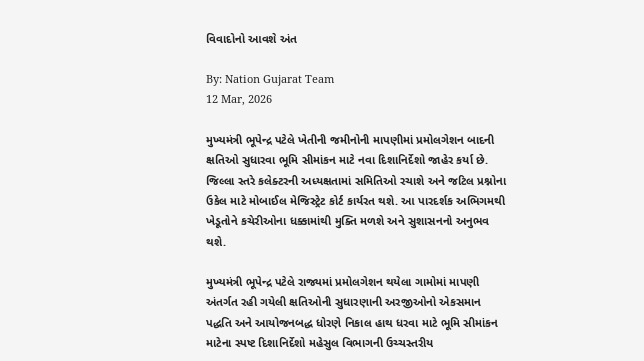વિવાદોનો આવશે અંત

By: Nation Gujarat Team
12 Mar, 2026

મુખ્યમંત્રી ભૂપેન્દ્ર પટેલે ખેતીની જમીનોની માપણીમાં પ્રમોલગેશન બાદની ક્ષતિઓ સુધારવા ભૂમિ સીમાંકન માટે નવા દિશાનિર્દેશો જાહેર કર્યા છે. જિલ્લા સ્તરે કલેક્ટરની અધ્યક્ષતામાં સમિતિઓ રચાશે અને જટિલ પ્રશ્નોના ઉકેલ માટે મોબાઈલ મેજિસ્ટ્રેટ કોર્ટ કાર્યરત થશે. આ પારદર્શક અભિગમથી ખેડૂતોને કચેરીઓના ધક્કામાંથી મુક્તિ મળશે અને સુશાસનનો અનુભવ થશે.

મુખ્યમંત્રી ભૂપેન્દ્ર પટેલે રાજ્યમાં પ્રમોલગેશન થયેલા ગામોમાં માપણી અંતર્ગત રહી ગયેલી ક્ષતિઓની સુધારણાની અરજીઓનો એકસમાન પદ્ધતિ અને આયોજનબદ્ધ ધોરણે નિકાલ હાથ ધરવા માટે ભૂમિ સીમાંકન માટેના સ્પષ્ટ દિશાનિર્દેશો મહેસુલ વિભાગની ઉચ્ચસ્તરીય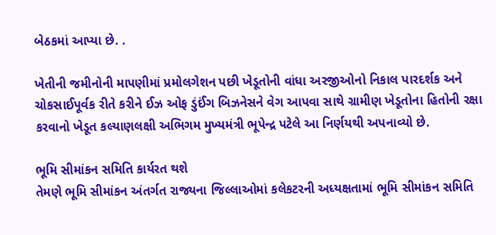બેઠકમાં આપ્યા છે. .

ખેતીની જમીનોની માપણીમાં પ્રમોલગેશન પછી ખેડૂતોની વાંધા અરજીઓનો નિકાલ પારદર્શક અને ચોકસાઈપૂર્વક રીતે કરીને ઈઝ ઓફ ડુંઈંગ બિઝનેસને વેગ આપવા સાથે ગ્રામીણ ખેડૂતોના હિતોની રક્ષા કરવાનો ખેડૂત કલ્યાણલક્ષી અભિગમ મુખ્યમંત્રી ભૂપેન્દ્ર પટેલે આ નિર્ણયથી અપનાવ્યો છે.

ભૂમિ સીમાંકન સમિતિ કાર્યરત થશે
તેમણે ભૂમિ સીમાંકન અંતર્ગત રાજ્યના જિલ્લાઓમાં કલેકટરની અધ્યક્ષતામાં ભૂમિ સીમાંકન સમિતિ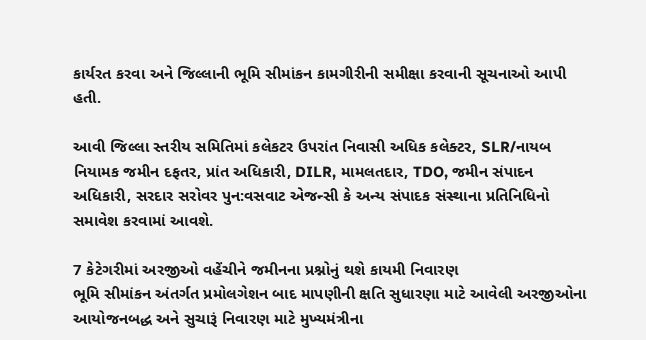કાર્યરત કરવા અને જિલ્લાની ભૂમિ સીમાંકન કામગીરીની સમીક્ષા કરવાની સૂચનાઓ આપી હતી.

આવી જિલ્લા સ્તરીય સમિતિમાં કલેકટર ઉપરાંત નિવાસી અધિક કલેક્ટર, SLR/નાયબ નિયામક જમીન દફતર, પ્રાંત અધિકારી, DILR, મામલતદાર, TDO, જમીન સંપાદન અધિકારી, સરદાર સરોવર પુન:વસવાટ એજન્સી કે અન્ય સંપાદક સંસ્થાના પ્રતિનિધિનો સમાવેશ કરવામાં આવશે.

7 કેટેગરીમાં અરજીઓ વહેંચીને જમીનના પ્રશ્નોનું થશે કાયમી નિવારણ
ભૂમિ સીમાંકન અંતર્ગત પ્રમોલગેશન બાદ માપણીની ક્ષતિ સુધારણા માટે આવેલી અરજીઓના આયોજનબદ્ધ અને સુચારૂં નિવારણ માટે મુખ્યમંત્રીના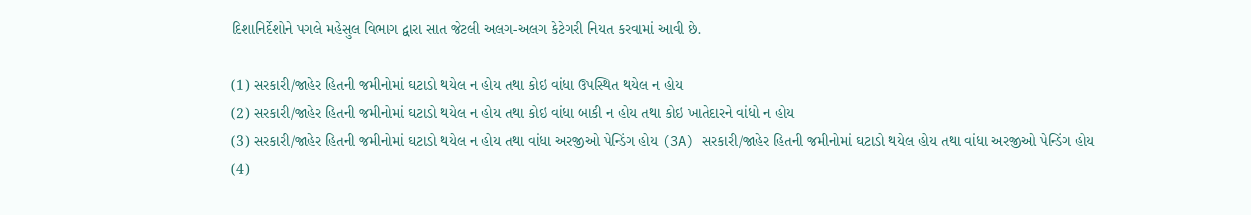દિશાનિર્દેશોને પગલે મહેસુલ વિભાગ દ્વારા સાત જેટલી અલગ-અલગ કેટેગરી નિયત કરવામાં આવી છે.

(1) સરકારી/જાહેર હિતની જમીનોમાં ઘટાડો થયેલ ન હોય તથા કોઇ વાંધા ઉપસ્થિત થયેલ ન હોય
(2) સરકારી/જાહેર હિતની જમીનોમાં ઘટાડો થયેલ ન હોય તથા કોઇ વાંધા બાકી ન હોય તથા કોઇ ખાતેદારને વાંધો ન હોય
(3) સરકારી/જાહેર હિતની જમીનોમાં ઘટાડો થયેલ ન હોય તથા વાંધા અરજીઓ પેન્ડિંગ હોય (3A) સરકારી/જાહેર હિતની જમીનોમાં ઘટાડો થયેલ હોય તથા વાંધા અરજીઓ પેન્ડિંગ હોય
(4)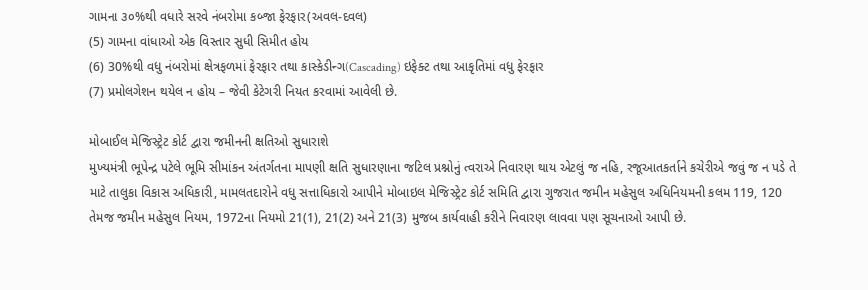ગામના ૩૦%થી વધારે સરવે નંબરોમા કબ્જા ફેરફાર(અવલ-દવલ)
(5) ગામના વાંધાઓ એક વિસ્તાર સુધી સિમીત હોય
(6) 30%થી વધુ નંબરોમાં ક્ષેત્રફળમાં ફેરફાર તથા કાસ્કેડીન્ગ(Cascading) ઇફેક્ટ તથા આકૃતિમાં વધુ ફેરફાર
(7) પ્રમોલગેશન થયેલ ન હોય – જેવી કેટેગરી નિયત કરવામાં આવેલી છે.

મોબાઈલ મેજિસ્ટ્રેટ કોર્ટ દ્વારા જમીનની ક્ષતિઓ સુધારાશે
મુખ્યમંત્રી ભૂપેન્દ્ર પટેલે ભૂમિ સીમાંકન અંતર્ગતના માપણી ક્ષતિ સુધારણાના જટિલ પ્રશ્નોનું ત્વરાએ નિવારણ થાય એટલું જ નહિ, રજૂઆતકર્તાને કચેરીએ જવું જ ન પડે તે માટે તાલુકા વિકાસ અધિકારી, મામલતદારોને વધુ સત્તાધિકારો આપીને મોબાઇલ મેજિસ્ટ્રેટ કોર્ટ સમિતિ દ્વારા ગુજરાત જમીન મહેસુલ અધિનિયમની કલમ 119, 120 તેમજ જમીન મહેસુલ નિયમ, 1972ના નિયમો 21(1), 21(2) અને 21(3) મુજબ કાર્યવાહી કરીને નિવારણ લાવવા પણ સૂચનાઓ આપી છે.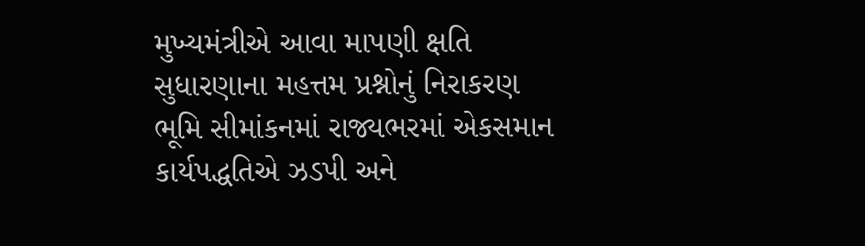મુખ્યમંત્રીએ આવા માપણી ક્ષતિ સુધારણાના મહત્તમ પ્રશ્નોનું નિરાકરણ ભૂમિ સીમાંકનમાં રાજ્યભરમાં એકસમાન કાર્યપદ્ધતિએ ઝડપી અને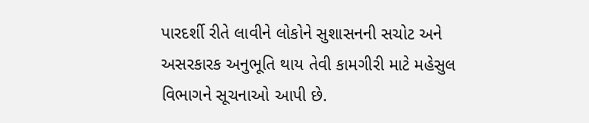પારદર્શી રીતે લાવીને લોકોને સુશાસનની સચોટ અને અસરકારક અનુભૂતિ થાય તેવી કામગીરી માટે મહેસુલ વિભાગને સૂચનાઓ આપી છે.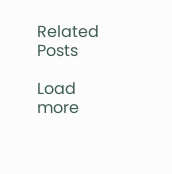Related Posts

Load more